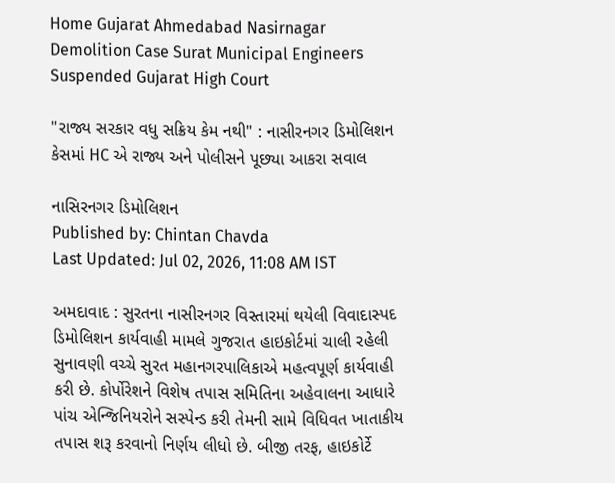Home Gujarat Ahmedabad Nasirnagar Demolition Case Surat Municipal Engineers Suspended Gujarat High Court

"રાજ્ય સરકાર વધુ સક્રિય કેમ નથી" : નાસીરનગર ડિમોલિશન કેસમાં HC એ રાજ્ય અને પોલીસને પૂછ્યા આકરા સવાલ

નાસિરનગર ડિમોલિશન
Published by: Chintan Chavda
Last Updated: Jul 02, 2026, 11:08 AM IST

અમદાવાદ : સુરતના નાસીરનગર વિસ્તારમાં થયેલી વિવાદાસ્પદ ડિમોલિશન કાર્યવાહી મામલે ગુજરાત હાઇકોર્ટમાં ચાલી રહેલી સુનાવણી વચ્ચે સુરત મહાનગરપાલિકાએ મહત્વપૂર્ણ કાર્યવાહી કરી છે. કોર્પોરેશને વિશેષ તપાસ સમિતિના અહેવાલના આધારે પાંચ એન્જિનિયરોને સસ્પેન્ડ કરી તેમની સામે વિધિવત ખાતાકીય તપાસ શરૂ કરવાનો નિર્ણય લીધો છે. બીજી તરફ, હાઇકોર્ટે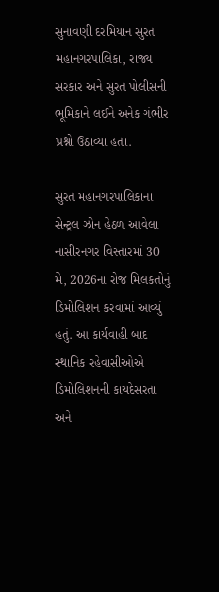સુનાવણી દરમિયાન સુરત મહાનગરપાલિકા, રાજ્ય સરકાર અને સુરત પોલીસની ભૂમિકાને લઈને અનેક ગંભીર પ્રશ્નો ઉઠાવ્યા હતા.

સુરત મહાનગરપાલિકાના સેન્ટ્રલ ઝોન હેઠળ આવેલા નાસીરનગર વિસ્તારમાં 30 મે, 2026ના રોજ મિલકતોનું ડિમોલિશન કરવામાં આવ્યું હતું. આ કાર્યવાહી બાદ સ્થાનિક રહેવાસીઓએ ડિમોલિશનની કાયદેસરતા અને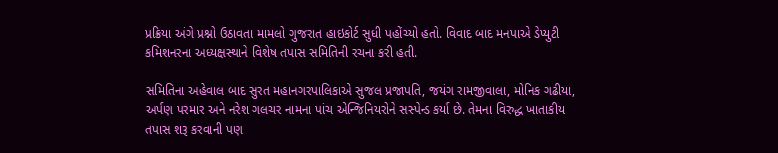પ્રક્રિયા અંગે પ્રશ્નો ઉઠાવતા મામલો ગુજરાત હાઇકોર્ટ સુધી પહોંચ્યો હતો. વિવાદ બાદ મનપાએ ડેપ્યુટી કમિશનરના અધ્યક્ષસ્થાને વિશેષ તપાસ સમિતિની રચના કરી હતી.

સમિતિના અહેવાલ બાદ સુરત મહાનગરપાલિકાએ સુજલ પ્રજાપતિ, જયંગ રામજીવાલા, મોનિક ગઢીયા, અર્પણ પરમાર અને નરેશ ગલચર નામના પાંચ એન્જિનિયરોને સસ્પેન્ડ કર્યા છે. તેમના વિરુદ્ધ ખાતાકીય તપાસ શરૂ કરવાની પણ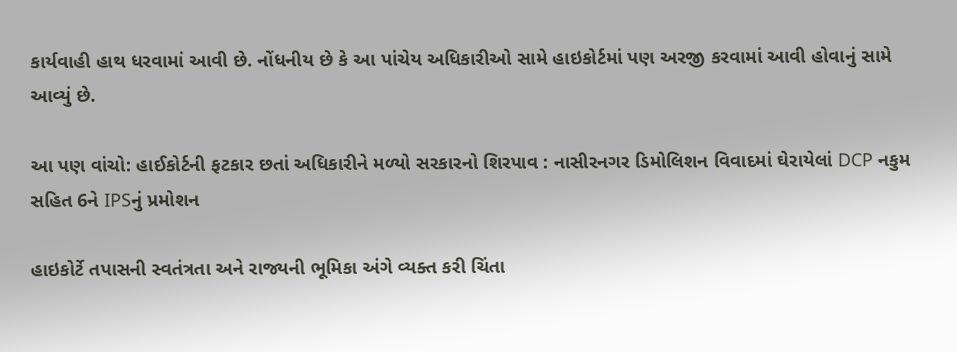કાર્યવાહી હાથ ધરવામાં આવી છે. નોંધનીય છે કે આ પાંચેય અધિકારીઓ સામે હાઇકોર્ટમાં પણ અરજી કરવામાં આવી હોવાનું સામે આવ્યું છે.

આ પણ વાંચો: હાઈકોર્ટની ફટકાર છતાં અધિકારીને મળ્યો સરકારનો શિરપાવ : નાસીરનગર ડિમોલિશન વિવાદમાં ઘેરાયેલાં DCP નકુમ સહિત 6ને IPSનું પ્રમોશન

હાઇકોર્ટે તપાસની સ્વતંત્રતા અને રાજ્યની ભૂમિકા અંગે વ્યક્ત કરી ચિંતા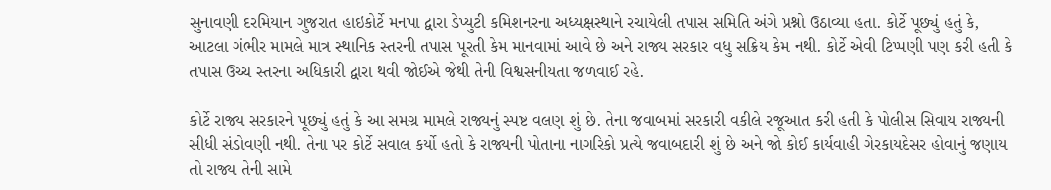સુનાવણી દરમિયાન ગુજરાત હાઇકોર્ટે મનપા દ્વારા ડેપ્યુટી કમિશનરના અધ્યક્ષસ્થાને રચાયેલી તપાસ સમિતિ અંગે પ્રશ્નો ઉઠાવ્યા હતા. કોર્ટે પૂછ્યું હતું કે, આટલા ગંભીર મામલે માત્ર સ્થાનિક સ્તરની તપાસ પૂરતી કેમ માનવામાં આવે છે અને રાજ્ય સરકાર વધુ સક્રિય કેમ નથી. કોર્ટે એવી ટિપ્પણી પણ કરી હતી કે તપાસ ઉચ્ચ સ્તરના અધિકારી દ્વારા થવી જોઈએ જેથી તેની વિશ્વસનીયતા જળવાઈ રહે.

કોર્ટે રાજ્ય સરકારને પૂછ્યું હતું કે આ સમગ્ર મામલે રાજ્યનું સ્પષ્ટ વલણ શું છે. તેના જવાબમાં સરકારી વકીલે રજૂઆત કરી હતી કે પોલીસ સિવાય રાજ્યની સીધી સંડોવણી નથી. તેના પર કોર્ટે સવાલ કર્યો હતો કે રાજ્યની પોતાના નાગરિકો પ્રત્યે જવાબદારી શું છે અને જો કોઈ કાર્યવાહી ગેરકાયદેસર હોવાનું જણાય તો રાજ્ય તેની સામે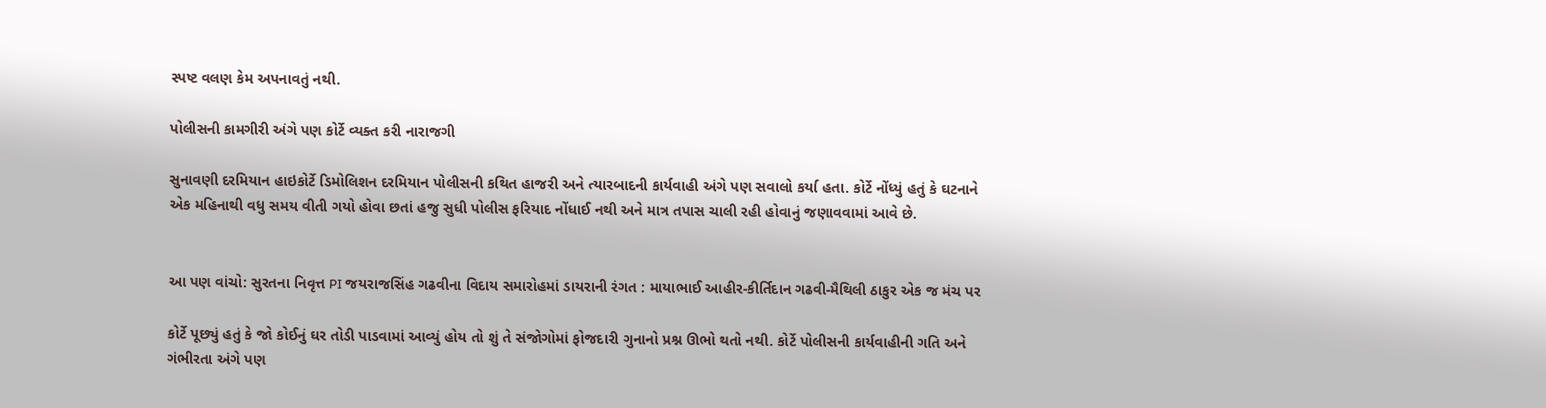સ્પષ્ટ વલણ કેમ અપનાવતું નથી.

પોલીસની કામગીરી અંગે પણ કોર્ટે વ્યક્ત કરી નારાજગી

સુનાવણી દરમિયાન હાઇકોર્ટે ડિમોલિશન દરમિયાન પોલીસની કથિત હાજરી અને ત્યારબાદની કાર્યવાહી અંગે પણ સવાલો કર્યા હતા. કોર્ટે નોંધ્યું હતું કે ઘટનાને એક મહિનાથી વધુ સમય વીતી ગયો હોવા છતાં હજુ સુધી પોલીસ ફરિયાદ નોંધાઈ નથી અને માત્ર તપાસ ચાલી રહી હોવાનું જણાવવામાં આવે છે.


આ પણ વાંચો: સુરતના નિવૃત્ત PI જયરાજસિંહ ગઢવીના વિદાય સમારોહમાં ડાયરાની રંગત : માયાભાઈ આહીર-કીર્તિદાન ગઢવી-મૈથિલી ઠાકુર એક જ મંચ પર

કોર્ટે પૂછ્યું હતું કે જો કોઈનું ઘર તોડી પાડવામાં આવ્યું હોય તો શું તે સંજોગોમાં ફોજદારી ગુનાનો પ્રશ્ન ઊભો થતો નથી. કોર્ટે પોલીસની કાર્યવાહીની ગતિ અને ગંભીરતા અંગે પણ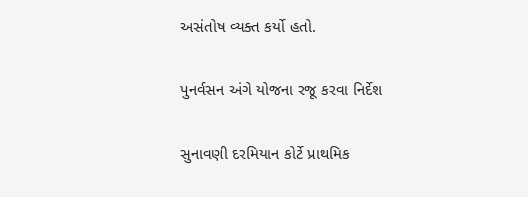અસંતોષ વ્યક્ત કર્યો હતો.

પુનર્વસન અંગે યોજના રજૂ કરવા નિર્દેશ

સુનાવણી દરમિયાન કોર્ટે પ્રાથમિક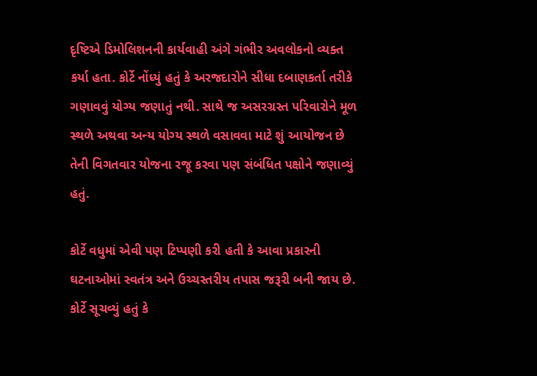દૃષ્ટિએ ડિમોલિશનની કાર્યવાહી અંગે ગંભીર અવલોકનો વ્યક્ત કર્યા હતા. કોર્ટે નોંધ્યું હતું કે અરજદારોને સીધા દબાણકર્તા તરીકે ગણાવવું યોગ્ય જણાતું નથી. સાથે જ અસરગ્રસ્ત પરિવારોને મૂળ સ્થળે અથવા અન્ય યોગ્ય સ્થળે વસાવવા માટે શું આયોજન છે તેની વિગતવાર યોજના રજૂ કરવા પણ સંબંધિત પક્ષોને જણાવ્યું હતું.

કોર્ટે વધુમાં એવી પણ ટિપ્પણી કરી હતી કે આવા પ્રકારની ઘટનાઓમાં સ્વતંત્ર અને ઉચ્ચસ્તરીય તપાસ જરૂરી બની જાય છે. કોર્ટે સૂચવ્યું હતું કે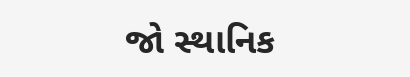જો સ્થાનિક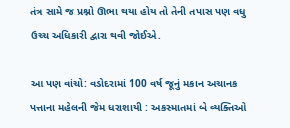તંત્ર સામે જ પ્રશ્નો ઊભા થયા હોય તો તેની તપાસ પણ વધુ ઉચ્ચ અધિકારી દ્વારા થવી જોઈએ.

આ પણ વાંચો: વડોદરામાં 100 વર્ષ જૂનું મકાન અચાનક પત્તાના મહેલની જેમ ધરાશાયી : અકસ્માતમાં બે વ્યક્તિઓ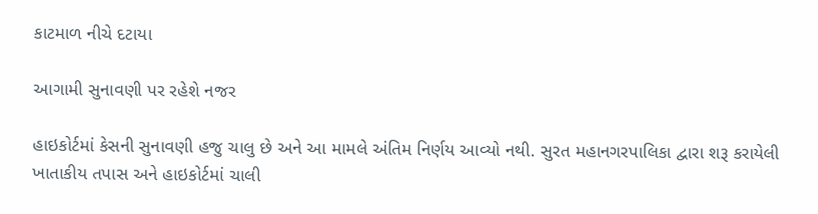કાટમાળ નીચે દટાયા

આગામી સુનાવણી પર રહેશે નજર

હાઇકોર્ટમાં કેસની સુનાવણી હજુ ચાલુ છે અને આ મામલે અંતિમ નિર્ણય આવ્યો નથી. સુરત મહાનગરપાલિકા દ્વારા શરૂ કરાયેલી ખાતાકીય તપાસ અને હાઇકોર્ટમાં ચાલી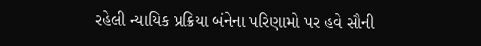રહેલી ન્યાયિક પ્રક્રિયા બંનેના પરિણામો પર હવે સૌની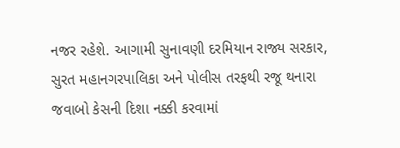નજર રહેશે. આગામી સુનાવણી દરમિયાન રાજ્ય સરકાર, સુરત મહાનગરપાલિકા અને પોલીસ તરફથી રજૂ થનારા જવાબો કેસની દિશા નક્કી કરવામાં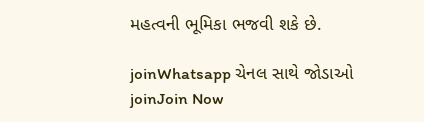મહત્વની ભૂમિકા ભજવી શકે છે.

joinWhatsapp ચેનલ સાથે જોડાઓ
joinJoin Now